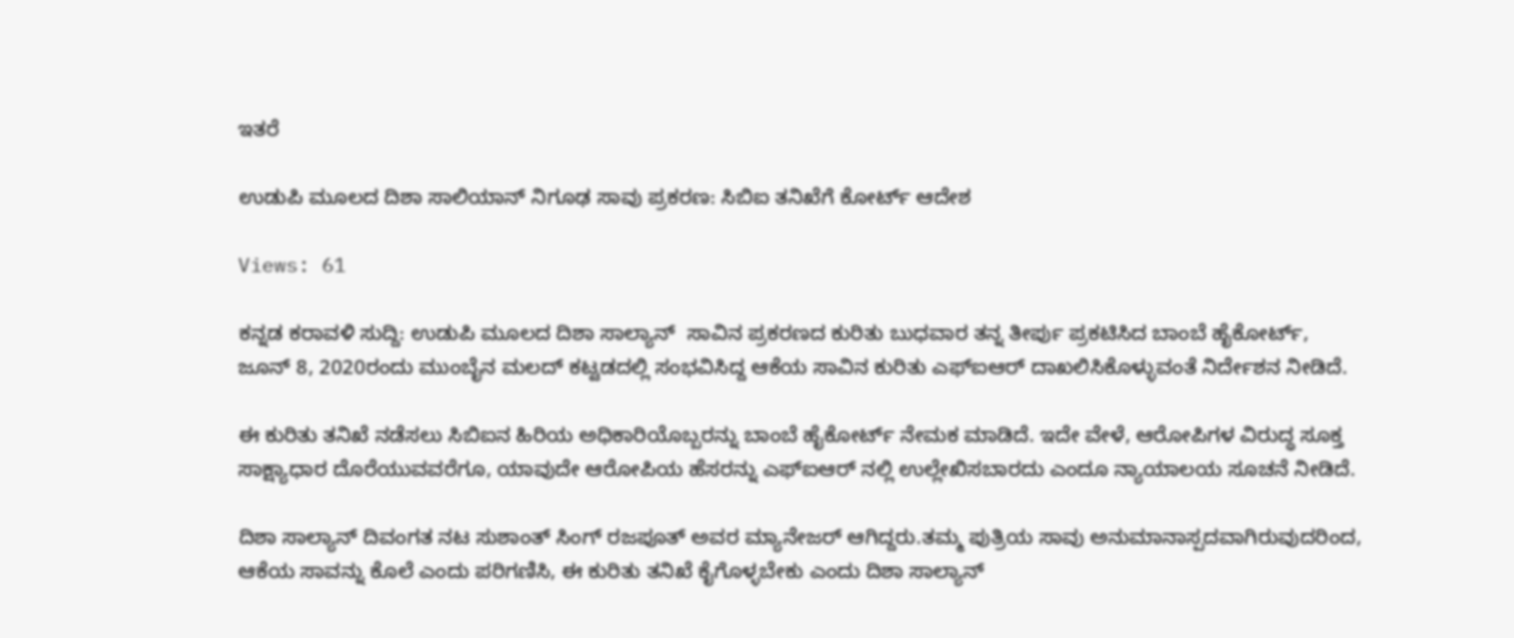ಇತರೆ

ಉಡುಪಿ ಮೂಲದ ದಿಶಾ ಸಾಲಿಯಾನ್ ನಿಗೂಢ ಸಾವು ಪ್ರಕರಣ: ಸಿಬಿಐ ತನಿಖೆಗೆ ಕೋರ್ಟ್ ಆದೇಶ

Views: 61

ಕನ್ನಡ ಕರಾವಳಿ ಸುದ್ದಿ: ಉಡುಪಿ ಮೂಲದ ದಿಶಾ ಸಾಲ್ಯಾನ್  ಸಾವಿನ ಪ್ರಕರಣದ ಕುರಿತು ಬುಧವಾರ ತನ್ನ ತೀರ್ಪು ಪ್ರಕಟಿಸಿದ ಬಾಂಬೆ ಹೈಕೋರ್ಟ್, ಜೂನ್ 8, 2020ರಂದು ಮುಂಬೈನ ಮಲದ್ ಕಟ್ಟಡದಲ್ಲಿ ಸಂಭವಿಸಿದ್ದ ಆಕೆಯ ಸಾವಿನ ಕುರಿತು ಎಫ್‌ಐಆರ್ ದಾಖಲಿಸಿಕೊಳ್ಳುವಂತೆ ನಿರ್ದೇಶನ ನೀಡಿದೆ.

ಈ ಕುರಿತು ತನಿಖೆ ನಡೆಸಲು ಸಿಬಿಐನ ಹಿರಿಯ ಅಧಿಕಾರಿಯೊಬ್ಬರನ್ನು ಬಾಂಬೆ ಹೈಕೋರ್ಟ್ ನೇಮಕ ಮಾಡಿದೆ. ಇದೇ ವೇಳೆ, ಆರೋಪಿಗಳ ವಿರುದ್ಧ ಸೂಕ್ತ ಸಾಕ್ಷ್ಯಾಧಾರ ದೊರೆಯುವವರೆಗೂ, ಯಾವುದೇ ಆರೋಪಿಯ ಹೆಸರನ್ನು ಎಫ್‌ಐಆರ್ ನಲ್ಲಿ ಉಲ್ಲೇಖಿಸಬಾರದು ಎಂದೂ ನ್ಯಾಯಾಲಯ ಸೂಚನೆ ನೀಡಿದೆ.

ದಿಶಾ ಸಾಲ್ಯಾನ್ ದಿವಂಗತ ನಟ ಸುಶಾಂತ್ ಸಿಂಗ್ ರಜಪೂತ್ ಅವರ ಮ್ಯಾನೇಜ‌ರ್ ಆಗಿದ್ದರು.ತಮ್ಮ ಪುತ್ರಿಯ ಸಾವು ಅನುಮಾನಾಸ್ಪದವಾಗಿರುವುದರಿಂದ, ಆಕೆಯ ಸಾವನ್ನು ಕೊಲೆ ಎಂದು ಪರಿಗಣಿಸಿ, ಈ ಕುರಿತು ತನಿಖೆ ಕೈಗೊಳ್ಳಬೇಕು ಎಂದು ದಿಶಾ ಸಾಲ್ಯಾನ್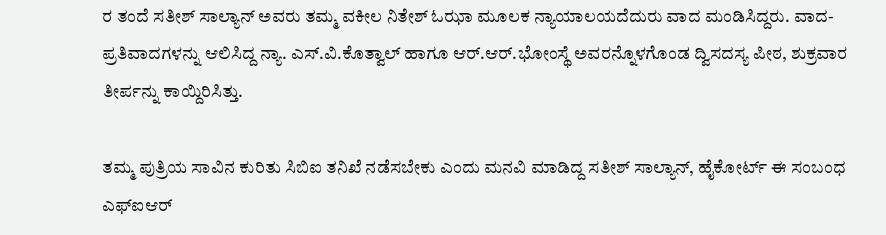ರ ತಂದೆ ಸತೀಶ್ ಸಾಲ್ಯಾನ್ ಅವರು ತಮ್ಮ ವಕೀಲ ನಿತೇಶ್ ಓಝಾ ಮೂಲಕ ನ್ಯಾಯಾಲಯದೆದುರು ವಾದ ಮಂಡಿಸಿದ್ದರು. ವಾದ-ಪ್ರತಿವಾದಗಳನ್ನು ಆಲಿಸಿದ್ದ ನ್ಯಾ. ಎಸ್.ವಿ.ಕೊತ್ವಾಲ್‌ ಹಾಗೂ ಆರ್.ಆ‌ರ್.ಭೋಂಸ್ಥೆ ಅವರನ್ನೊಳಗೊಂಡ ದ್ವಿಸದಸ್ಯ ಪೀಠ, ಶುಕ್ರವಾರ ತೀರ್ಪನ್ನು ಕಾಯ್ದಿರಿಸಿತ್ತು.

ತಮ್ಮ ಪುತ್ರಿಯ ಸಾವಿನ ಕುರಿತು ಸಿಬಿಐ ತನಿಖೆ ನಡೆಸಬೇಕು ಎಂದು ಮನವಿ ಮಾಡಿದ್ದ ಸತೀಶ್ ಸಾಲ್ಯಾನ್, ಹೈಕೋರ್ಟ್ ಈ ಸಂಬಂಧ ಎಫ್‌ಐಆರ್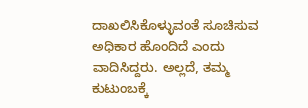ದಾಖಲಿಸಿಕೊಳ್ಳುವಂತೆ ಸೂಚಿಸುವ ಅಧಿಕಾರ ಹೊಂದಿದೆ ಎಂದು ವಾದಿಸಿದ್ದರು. ಅಲ್ಲದೆ, ತಮ್ಮ ಕುಟುಂಬಕ್ಕೆ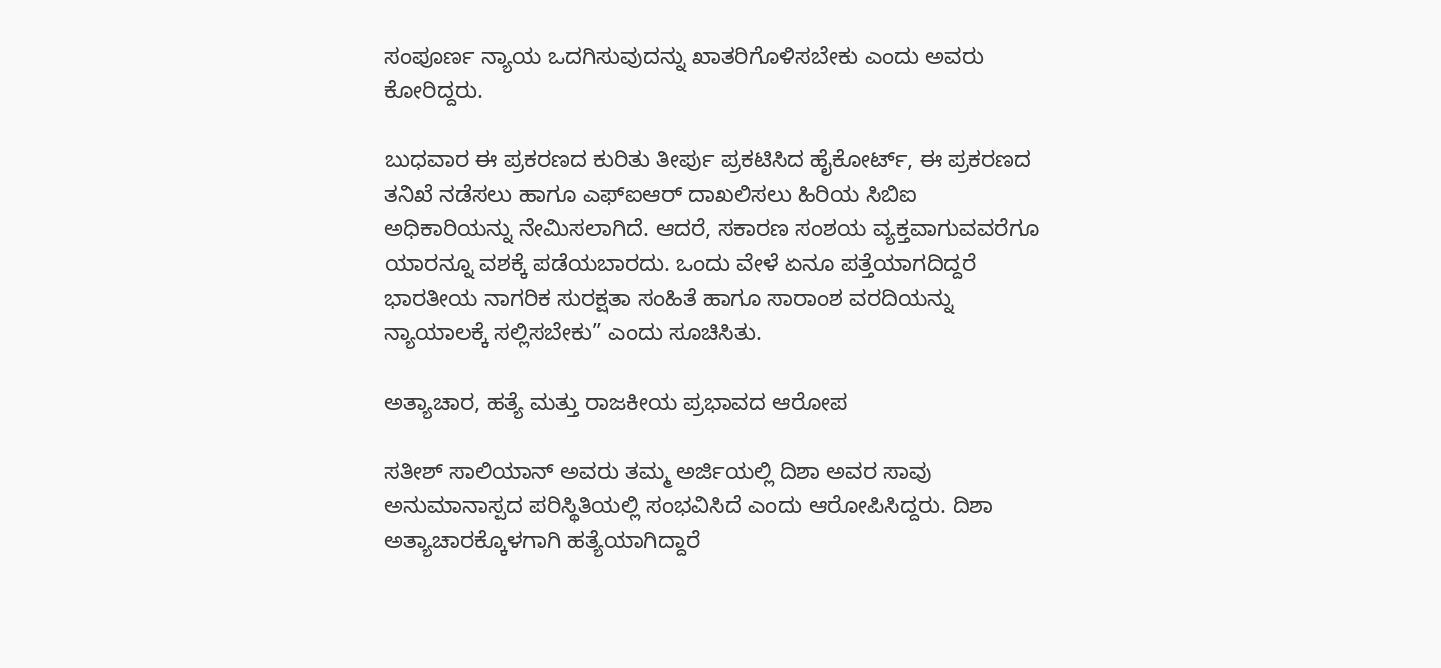ಸಂಪೂರ್ಣ ನ್ಯಾಯ ಒದಗಿಸುವುದನ್ನು ಖಾತರಿಗೊಳಿಸಬೇಕು ಎಂದು ಅವರು ಕೋರಿದ್ದರು.

ಬುಧವಾರ ಈ ಪ್ರಕರಣದ ಕುರಿತು ತೀರ್ಪು ಪ್ರಕಟಿಸಿದ ಹೈಕೋರ್ಟ್, ಈ ಪ್ರಕರಣದ ತನಿಖೆ ನಡೆಸಲು ಹಾಗೂ ಎಫ್‌ಐಆ‌ರ್ ದಾಖಲಿಸಲು ಹಿರಿಯ ಸಿಬಿಐ ಅಧಿಕಾರಿಯನ್ನು ನೇಮಿಸಲಾಗಿದೆ. ಆದರೆ, ಸಕಾರಣ ಸಂಶಯ ವ್ಯಕ್ತವಾಗುವವರೆಗೂ ಯಾರನ್ನೂ ವಶಕ್ಕೆ ಪಡೆಯಬಾರದು. ಒಂದು ವೇಳೆ ಏನೂ ಪತ್ತೆಯಾಗದಿದ್ದರೆ ಭಾರತೀಯ ನಾಗರಿಕ ಸುರಕ್ಷತಾ ಸಂಹಿತೆ ಹಾಗೂ ಸಾರಾಂಶ ವರದಿಯನ್ನು ನ್ಯಾಯಾಲಕ್ಕೆ ಸಲ್ಲಿಸಬೇಕು” ಎಂದು ಸೂಚಿಸಿತು.

ಅತ್ಯಾಚಾರ, ಹತ್ಯೆ ಮತ್ತು ರಾಜಕೀಯ ಪ್ರಭಾವದ ಆರೋಪ

ಸತೀಶ್‌ ಸಾಲಿಯಾನ್ ಅವರು ತಮ್ಮ ಅರ್ಜಿಯಲ್ಲಿ ದಿಶಾ ಅವರ ಸಾವು ಅನುಮಾನಾಸ್ಪದ ಪರಿಸ್ಥಿತಿಯಲ್ಲಿ ಸಂಭವಿಸಿದೆ ಎಂದು ಆರೋಪಿಸಿದ್ದರು. ದಿಶಾ ಅತ್ಯಾಚಾರಕ್ಕೊಳಗಾಗಿ ಹತ್ಯೆಯಾಗಿದ್ದಾರೆ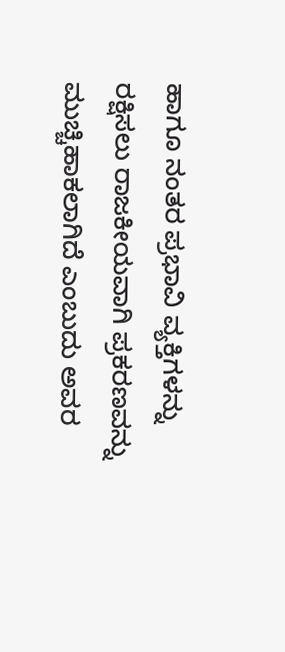ಹಾಗೂ ನಂತರ ಪ್ರಭಾವಿ ವ್ಯಕ್ತಿಗಳನ್ನು ರಕ್ಷಿಸಲು ರಾಜಕೀಯವಾಗಿ ಪ್ರಕರಣವನ್ನು ಮುಚ್ಚಿಹಾಕಲಾಗಿದೆ ಎಂಬುದು ಅವರ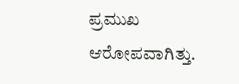ಪ್ರಮುಖ ಆರೋಪವಾಗಿತ್ತು.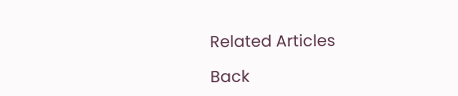Related Articles

Back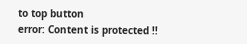to top button
error: Content is protected !!